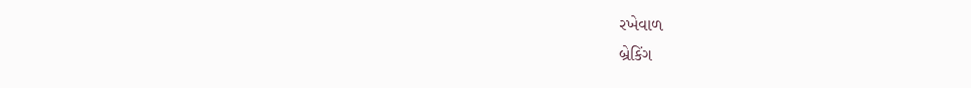રખેવાળ
બ્રેકિંગ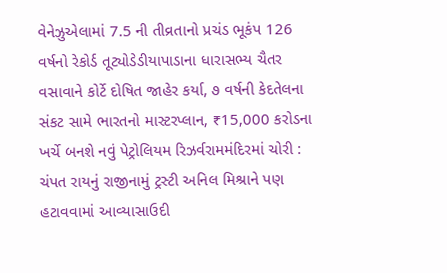વેનેઝુએલામાં 7.5 ની તીવ્રતાનો પ્રચંડ ભૂકંપ 126 વર્ષનો રેકોર્ડ તૂટ્યોડેડીયાપાડાના ધારાસભ્ય ચૈતર વસાવાને કોર્ટે દોષિત જાહેર કર્યા, ૭ વર્ષની કેદતેલના સંકટ સામે ભારતનો માસ્ટરપ્લાન, ₹15,000 કરોડના ખર્ચે બનશે નવું પેટ્રોલિયમ રિઝર્વરામમંદિરમાં ચોરી : ચંપત રાયનું રાજીનામું ટ્રસ્ટી અનિલ મિશ્રાને પણ હટાવવામાં આવ્યાસાઉદી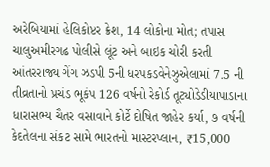અરેબિયામાં હેલિકોપ્ટર ક્રેશ, 14 લોકોના મોત; તપાસ ચાલુઅમીરગઢ પોલીસે લૂંટ અને બાઇક ચોરી કરતી આંતરરાજ્ય ગેંગ ઝડપી 5ની ધરપકડવેનેઝુએલામાં 7.5 ની તીવ્રતાનો પ્રચંડ ભૂકંપ 126 વર્ષનો રેકોર્ડ તૂટ્યોડેડીયાપાડાના ધારાસભ્ય ચૈતર વસાવાને કોર્ટે દોષિત જાહેર કર્યા, ૭ વર્ષની કેદતેલના સંકટ સામે ભારતનો માસ્ટરપ્લાન, ₹15,000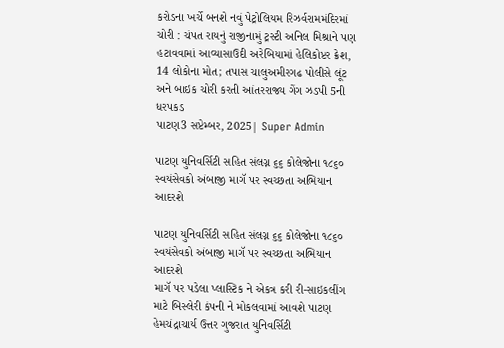કરોડના ખર્ચે બનશે નવું પેટ્રોલિયમ રિઝર્વરામમંદિરમાં ચોરી : ચંપત રાયનું રાજીનામું ટ્રસ્ટી અનિલ મિશ્રાને પણ હટાવવામાં આવ્યાસાઉદી અરેબિયામાં હેલિકોપ્ટર ક્રેશ, 14 લોકોના મોત; તપાસ ચાલુઅમીરગઢ પોલીસે લૂંટ અને બાઇક ચોરી કરતી આંતરરાજ્ય ગેંગ ઝડપી 5ની ધરપકડ
પાટણ3 સપ્ટેમ્બર, 2025| Super Admin

પાટણ યુનિવર્સિટી સહિત સંલગ્ન ૬૬ કોલેજોના ૧૮૬૦ સ્વયંસેવકો અંબાજી માગૅ પર સ્વચ્છતા અભિયાન આદરશે

પાટણ યુનિવર્સિટી સહિત સંલગ્ન ૬૬ કોલેજોના ૧૮૬૦ સ્વયંસેવકો અંબાજી માગૅ પર સ્વચ્છતા અભિયાન આદરશે
માગૅ પર પડેલા પ્લાસ્ટિક ને એકત્ર કરી રી-સાઇકલીંગ માટે બિસ્લેરી કંપની ને મોકલવામાં આવશે પાટણ હેમચંદ્રાચાર્ય ઉત્તર ગુજરાત યુનિવર્સિટી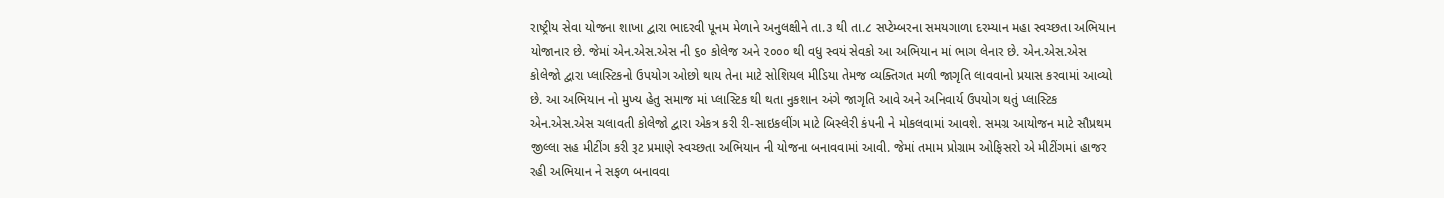રાષ્ટ્રીય સેવા યોજના શાખા દ્વારા ભાદરવી પૂનમ મેળાને અનુલક્ષીને તા.૩ થી તા.૮ સપ્ટેમ્બરના સમયગાળા દરમ્યાન મહા સ્વચ્છતા અભિયાન યોજાનાર છે. જેમાં એન.એસ.એસ ની ૬૦ કોલેજ અને ૨૦૦૦ થી વધુ સ્વયં સેવકો આ અભિયાન માં ભાગ લેનાર છે. એન.એસ.એસ કોલેજો દ્વારા પ્લાસ્ટિકનો ઉપયોગ ઓછો થાય તેના માટે સોશિયલ મીડિયા તેમજ વ્યક્તિગત મળી જાગૃતિ લાવવાનો પ્રયાસ કરવામાં આવ્યો છે. આ અભિયાન નો મુખ્ય હેતુ સમાજ માં પ્લાસ્ટિક થી થતા નુકશાન અંગે જાગૃતિ આવે અને અનિવાર્ય ઉપયોગ થતું પ્લાસ્ટિક એન.એસ.એસ ચલાવતી કોલેજો દ્વારા એકત્ર કરી રી-સાઇકલીંગ માટે બિસ્લેરી કંપની ને મોકલવામાં આવશે. સમગ્ર આયોજન માટે સૌપ્રથમ જીલ્લા સહ મીટીંગ કરી રૂટ પ્રમાણે સ્વચ્છતા અભિયાન ની યોજના બનાવવામાં આવી. જેમાં તમામ પ્રોગ્રામ ઓફિસરો એ મીટીંગમાં હાજર રહી અભિયાન ને સફળ બનાવવા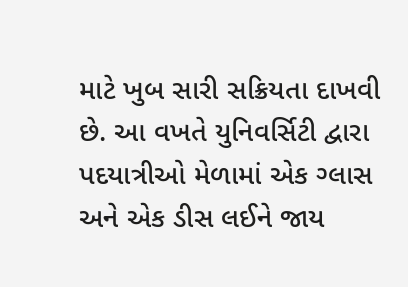માટે ખુબ સારી સક્રિયતા દાખવી છે. આ વખતે યુનિવર્સિટી દ્વારા પદયાત્રીઓ મેળામાં એક ગ્લાસ અને એક ડીસ લઈને જાય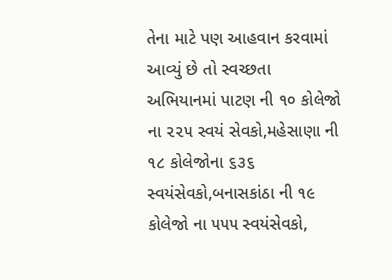તેના માટે પણ આહવાન કરવામાં આવ્યું છે તો સ્વચ્છતા અભિયાનમાં પાટણ ની ૧૦ કોલેજો ના ૨૨૫ સ્વયં સેવકો,મહેસાણા ની ૧૮ કોલેજોના ૬૩૬ સ્વયંસેવકો,બનાસકાંઠા ની ૧૯ કોલેજો ના ૫૫૫ સ્વયંસેવકો,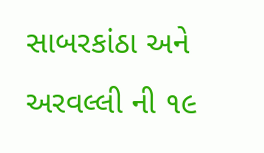સાબરકાંઠા અને અરવલ્લી ની ૧૯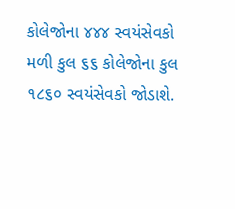કોલેજોના ૪૪૪ સ્વયંસેવકો મળી કુલ ૬૬ કોલેજોના કુલ ૧૮૬૦ સ્વયંસેવકો જોડાશે.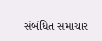સંબંધિત સમાચાર